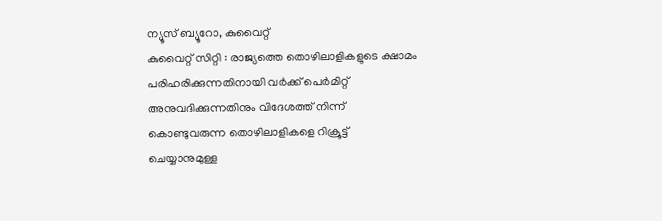ന്യൂസ് ബ്യൂറോ, കുവൈറ്റ്
കുവൈറ്റ് സിറ്റി : രാജ്യത്തെ തൊഴിലാളികളുടെ ക്ഷാമം പരിഹരിക്കുന്നതിനായി വർക്ക് പെർമിറ്റ് അനുവദിക്കുന്നതിനും വിദേശത്ത് നിന്ന് കൊണ്ടുവരുന്ന തൊഴിലാളികളെ റിക്രൂട്ട് ചെയ്യാനുമുള്ള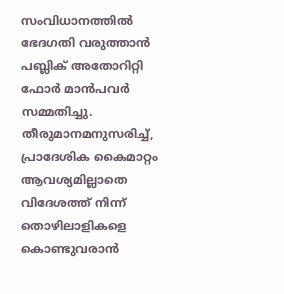സംവിധാനത്തിൽ ഭേദഗതി വരുത്താൻ പബ്ലിക് അതോറിറ്റി ഫോർ മാൻപവർ സമ്മതിച്ചു.
തീരുമാനമനുസരിച്ച്, പ്രാദേശിക കൈമാറ്റം ആവശ്യമില്ലാതെ വിദേശത്ത് നിന്ന് തൊഴിലാളികളെ കൊണ്ടുവരാൻ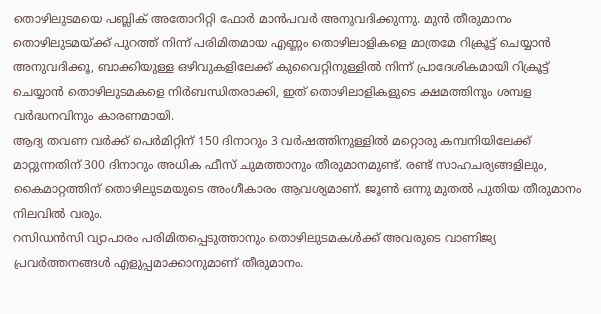തൊഴിലുടമയെ പബ്ലിക് അതോറിറ്റി ഫോർ മാൻപവർ അനുവദിക്കുന്നു. മുൻ തീരുമാനം തൊഴിലുടമയ്ക്ക് പുറത്ത് നിന്ന് പരിമിതമായ എണ്ണം തൊഴിലാളികളെ മാത്രമേ റിക്രൂട്ട് ചെയ്യാൻ അനുവദിക്കൂ, ബാക്കിയുള്ള ഒഴിവുകളിലേക്ക് കുവൈറ്റിനുള്ളിൽ നിന്ന് പ്രാദേശികമായി റിക്രൂട്ട് ചെയ്യാൻ തൊഴിലുടമകളെ നിർബന്ധിതരാക്കി, ഇത് തൊഴിലാളികളുടെ ക്ഷമത്തിനും ശമ്പള വർദ്ധനവിനും കാരണമായി.
ആദ്യ തവണ വർക്ക് പെർമിറ്റിന് 150 ദിനാറും 3 വർഷത്തിനുള്ളിൽ മറ്റൊരു കമ്പനിയിലേക്ക് മാറ്റുന്നതിന് 300 ദിനാറും അധിക ഫീസ് ചുമത്താനും തീരുമാനമുണ്ട്. രണ്ട് സാഹചര്യങ്ങളിലും, കൈമാറ്റത്തിന് തൊഴിലുടമയുടെ അംഗീകാരം ആവശ്യമാണ്. ജൂൺ ഒന്നു മുതൽ പുതിയ തീരുമാനം നിലവിൽ വരും.
റസിഡൻസി വ്യാപാരം പരിമിതപ്പെടുത്താനും തൊഴിലുടമകൾക്ക് അവരുടെ വാണിജ്യ പ്രവർത്തനങ്ങൾ എളുപ്പമാക്കാനുമാണ് തീരുമാനം.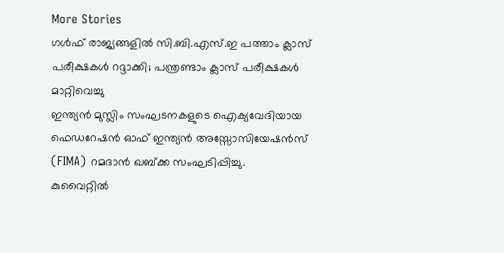More Stories
ഗൾഫ് രാജ്യങ്ങളിൽ സി.ബി.എസ്.ഇ പത്താം ക്ലാസ് പരീക്ഷകൾ റദ്ദാക്കി; പന്ത്രണ്ടാം ക്ലാസ് പരീക്ഷകൾ മാറ്റിവെച്ചു
ഇന്ത്യൻ മുസ്ലിം സംഘടനകളുടെ ഐക്യവേദിയായ ഫെഡറേഷൻ ഓഫ് ഇന്ത്യൻ അസ്സോസിയേഷൻസ് (FIMA) റമദാൻ ഖബ്ക്ക സംഘടിപ്പിച്ചു.
കുവൈറ്റിൽ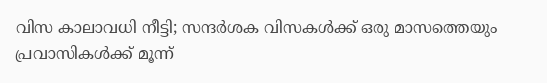വിസ കാലാവധി നീട്ടി; സന്ദർശക വിസകൾക്ക് ഒരു മാസത്തെയും പ്രവാസികൾക്ക് മൂന്ന്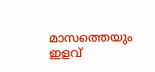മാസത്തെയും ഇളവ്